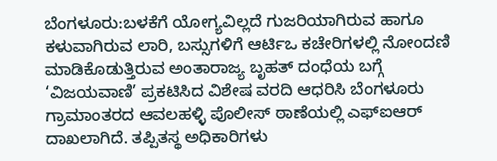ಬೆಂಗಳೂರು:ಬಳಕೆಗೆ ಯೋಗ್ಯವಿಲ್ಲದೆ ಗುಜರಿಯಾಗಿರುವ ಹಾಗೂ ಕಳುವಾಗಿರುವ ಲಾರಿ, ಬಸ್ಸುಗಳಿಗೆ ಆರ್ಟಿಒ ಕಚೇರಿಗಳಲ್ಲಿ ನೋಂದಣಿ ಮಾಡಿಕೊಡುತ್ತಿರುವ ಅಂತಾರಾಜ್ಯ ಬೃಹತ್ ದಂಧೆಯ ಬಗ್ಗೆ ‘ವಿಜಯವಾಣಿ’ ಪ್ರಕಟಿಸಿದ ವಿಶೇಷ ವರದಿ ಆಧರಿಸಿ ಬೆಂಗಳೂರು ಗ್ರಾಮಾಂತರದ ಆವಲಹಳ್ಳಿ ಪೊಲೀಸ್ ಠಾಣೆಯಲ್ಲಿ ಎಫ್ಐಆರ್ ದಾಖಲಾಗಿದೆ. ತಪ್ಪಿತಸ್ಥ ಅಧಿಕಾರಿಗಳು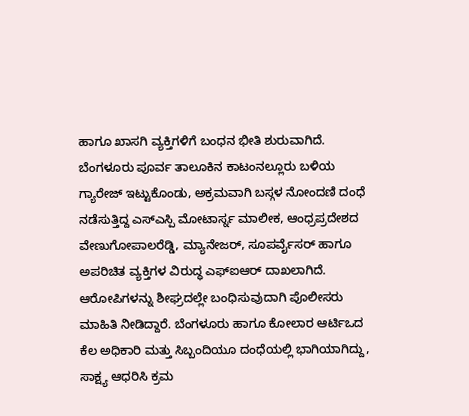ಹಾಗೂ ಖಾಸಗಿ ವ್ಯಕ್ತಿಗಳಿಗೆ ಬಂಧನ ಭೀತಿ ಶುರುವಾಗಿದೆ.
ಬೆಂಗಳೂರು ಪೂರ್ವ ತಾಲೂಕಿನ ಕಾಟಂನಲ್ಲೂರು ಬಳಿಯ ಗ್ಯಾರೇಜ್ ಇಟ್ಟುಕೊಂಡು, ಅಕ್ರಮವಾಗಿ ಬಸ್ಗಳ ನೋಂದಣಿ ದಂಧೆ ನಡೆಸುತ್ತಿದ್ದ ಎಸ್ಎಸ್ಪಿ ಮೋಟಾರ್ಸ್ನ ಮಾಲೀಕ, ಆಂಧ್ರಪ್ರದೇಶದ ವೇಣುಗೋಪಾಲರೆಡ್ಡಿ, ಮ್ಯಾನೇಜರ್, ಸೂಪರ್ವೈಸರ್ ಹಾಗೂ ಅಪರಿಚಿತ ವ್ಯಕ್ತಿಗಳ ವಿರುದ್ಧ ಎಫ್ಐಆರ್ ದಾಖಲಾಗಿದೆ. ಆರೋಪಿಗಳನ್ನು ಶೀಘ್ರದಲ್ಲೇ ಬಂಧಿಸುವುದಾಗಿ ಪೊಲೀಸರು ಮಾಹಿತಿ ನೀಡಿದ್ದಾರೆ. ಬೆಂಗಳೂರು ಹಾಗೂ ಕೋಲಾರ ಆರ್ಟಿಒದ ಕೆಲ ಅಧಿಕಾರಿ ಮತ್ತು ಸಿಬ್ಬಂದಿಯೂ ದಂಧೆಯಲ್ಲಿ ಭಾಗಿಯಾಗಿದ್ದು, ಸಾಕ್ಷ್ಯ ಆಧರಿಸಿ ಕ್ರಮ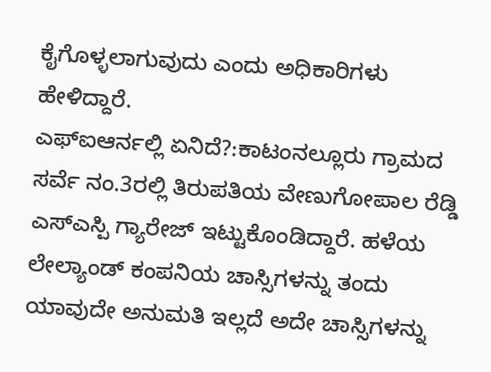ಕೈಗೊಳ್ಳಲಾಗುವುದು ಎಂದು ಅಧಿಕಾರಿಗಳು ಹೇಳಿದ್ದಾರೆ.
ಎಫ್ಐಆರ್ನಲ್ಲಿ ಏನಿದೆ?:ಕಾಟಂನಲ್ಲೂರು ಗ್ರಾಮದ ಸರ್ವೆ ನಂ.3ರಲ್ಲಿ ತಿರುಪತಿಯ ವೇಣುಗೋಪಾಲ ರೆಡ್ಡಿ ಎಸ್ಎಸ್ಪಿ ಗ್ಯಾರೇಜ್ ಇಟ್ಟುಕೊಂಡಿದ್ದಾರೆ. ಹಳೆಯ ಲೇಲ್ಯಾಂಡ್ ಕಂಪನಿಯ ಚಾಸ್ಸಿಗಳನ್ನು ತಂದು ಯಾವುದೇ ಅನುಮತಿ ಇಲ್ಲದೆ ಅದೇ ಚಾಸ್ಸಿಗಳನ್ನು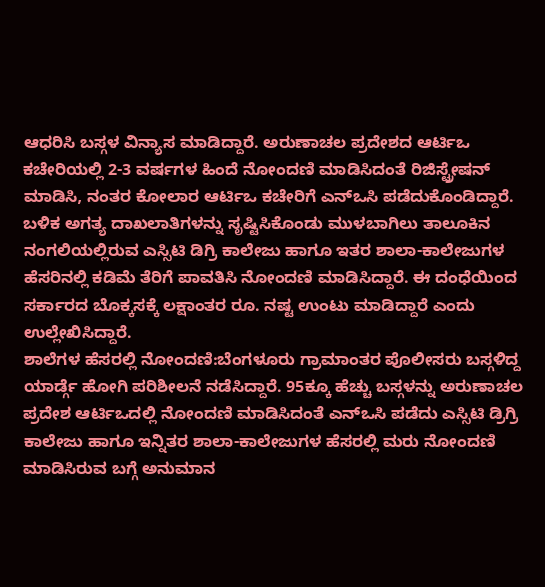ಆಧರಿಸಿ ಬಸ್ಗಳ ವಿನ್ಯಾಸ ಮಾಡಿದ್ದಾರೆ. ಅರುಣಾಚಲ ಪ್ರದೇಶದ ಆರ್ಟಿಒ ಕಚೇರಿಯಲ್ಲಿ 2-3 ವರ್ಷಗಳ ಹಿಂದೆ ನೋಂದಣಿ ಮಾಡಿಸಿದಂತೆ ರಿಜಿಸ್ಟ್ರೇಷನ್ ಮಾಡಿಸಿ, ನಂತರ ಕೋಲಾರ ಆರ್ಟಿಒ ಕಚೇರಿಗೆ ಎನ್ಒಸಿ ಪಡೆದುಕೊಂಡಿದ್ದಾರೆ. ಬಳಿಕ ಅಗತ್ಯ ದಾಖಲಾತಿಗಳನ್ನು ಸೃಷ್ಟಿಸಿಕೊಂಡು ಮುಳಬಾಗಿಲು ತಾಲೂಕಿನ ನಂಗಲಿಯಲ್ಲಿರುವ ಎಸ್ಸಿಟಿ ಡಿಗ್ರಿ ಕಾಲೇಜು ಹಾಗೂ ಇತರ ಶಾಲಾ-ಕಾಲೇಜುಗಳ ಹೆಸರಿನಲ್ಲಿ ಕಡಿಮೆ ತೆರಿಗೆ ಪಾವತಿಸಿ ನೋಂದಣಿ ಮಾಡಿಸಿದ್ದಾರೆ. ಈ ದಂಧೆಯಿಂದ ಸರ್ಕಾರದ ಬೊಕ್ಕಸಕ್ಕೆ ಲಕ್ಷಾಂತರ ರೂ. ನಷ್ಟ ಉಂಟು ಮಾಡಿದ್ದಾರೆ ಎಂದು ಉಲ್ಲೇಖಿಸಿದ್ದಾರೆ.
ಶಾಲೆಗಳ ಹೆಸರಲ್ಲಿ ನೋಂದಣಿ:ಬೆಂಗಳೂರು ಗ್ರಾಮಾಂತರ ಪೊಲೀಸರು ಬಸ್ಗಳಿದ್ದ ಯಾರ್ಡ್ಗೆ ಹೋಗಿ ಪರಿಶೀಲನೆ ನಡೆಸಿದ್ದಾರೆ. 95ಕ್ಕೂ ಹೆಚ್ಚು ಬಸ್ಗಳನ್ನು ಅರುಣಾಚಲ ಪ್ರದೇಶ ಆರ್ಟಿಒದಲ್ಲಿ ನೋಂದಣಿ ಮಾಡಿಸಿದಂತೆ ಎನ್ಒಸಿ ಪಡೆದು ಎಸ್ಸಿಟಿ ಡ್ರಿಗ್ರಿ ಕಾಲೇಜು ಹಾಗೂ ಇನ್ನಿತರ ಶಾಲಾ-ಕಾಲೇಜುಗಳ ಹೆಸರಲ್ಲಿ ಮರು ನೋಂದಣಿ ಮಾಡಿಸಿರುವ ಬಗ್ಗೆ ಅನುಮಾನ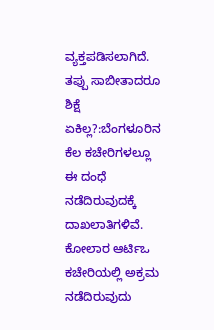ವ್ಯಕ್ತಪಡಿಸಲಾಗಿದೆ.
ತಪ್ಪು ಸಾಬೀತಾದರೂ ಶಿಕ್ಷೆ ಏಕಿಲ್ಲ?:ಬೆಂಗಳೂರಿನ ಕೆಲ ಕಚೇರಿಗಳಲ್ಲೂ ಈ ದಂಧೆ ನಡೆದಿರುವುದಕ್ಕೆ ದಾಖಲಾತಿಗಳಿವೆ. ಕೋಲಾರ ಆರ್ಟಿಒ ಕಚೇರಿಯಲ್ಲಿ ಅಕ್ರಮ ನಡೆದಿರುವುದು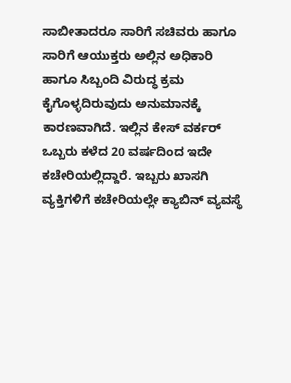ಸಾಬೀತಾದರೂ ಸಾರಿಗೆ ಸಚಿವರು ಹಾಗೂ ಸಾರಿಗೆ ಆಯುಕ್ತರು ಅಲ್ಲಿನ ಅಧಿಕಾರಿ ಹಾಗೂ ಸಿಬ್ಬಂದಿ ವಿರುದ್ಧ ಕ್ರಮ ಕೈಗೊಳ್ಳದಿರುವುದು ಅನುಮಾನಕ್ಕೆ ಕಾರಣವಾಗಿದೆ. ಇಲ್ಲಿನ ಕೇಸ್ ವರ್ಕರ್ ಒಬ್ಬರು ಕಳೆದ 20 ವರ್ಷದಿಂದ ಇದೇ ಕಚೇರಿಯಲ್ಲಿದ್ದಾರೆ. ಇಬ್ಬರು ಖಾಸಗಿ ವ್ಯಕ್ತಿಗಳಿಗೆ ಕಚೇರಿಯಲ್ಲೇ ಕ್ಯಾಬಿನ್ ವ್ಯವಸ್ಥೆ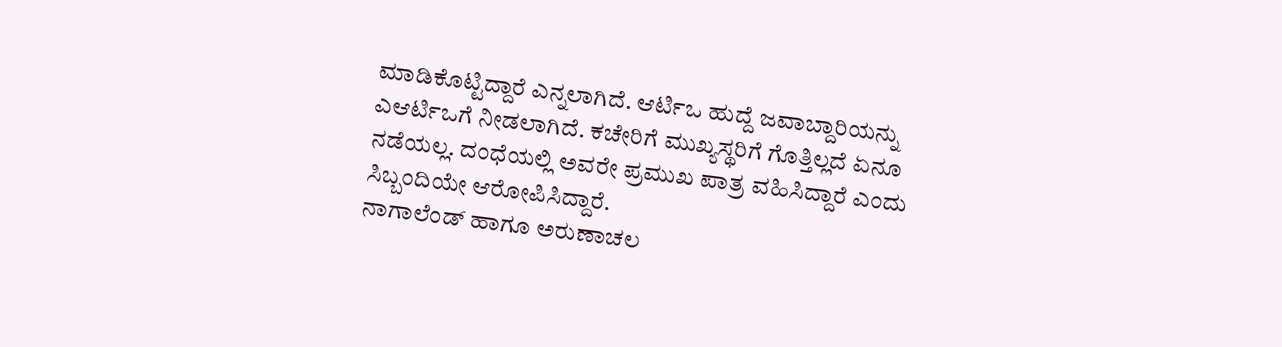ಮಾಡಿಕೊಟ್ಟಿದ್ದಾರೆ ಎನ್ನಲಾಗಿದೆ. ಆರ್ಟಿಒ ಹುದ್ದೆ ಜವಾಬ್ದಾರಿಯನ್ನು ಎಆರ್ಟಿಒಗೆ ನೀಡಲಾಗಿದೆ. ಕಚೇರಿಗೆ ಮುಖ್ಯಸ್ಥರಿಗೆ ಗೊತ್ತಿಲ್ಲದೆ ಏನೂ ನಡೆಯಲ್ಲ. ದಂಧೆಯಲ್ಲಿ ಅವರೇ ಪ್ರಮುಖ ಪಾತ್ರ ವಹಿಸಿದ್ದಾರೆ ಎಂದು ಸಿಬ್ಬಂದಿಯೇ ಆರೋಪಿಸಿದ್ದಾರೆ.
ನಾಗಾಲೆಂಡ್ ಹಾಗೂ ಅರುಣಾಚಲ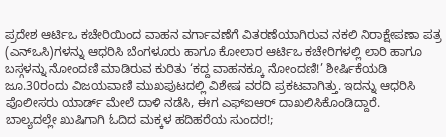ಪ್ರದೇಶ ಆರ್ಟಿಒ ಕಚೇರಿಯಿಂದ ವಾಹನ ವರ್ಗಾವಣೆಗೆ ವಿತರಣೆಯಾಗಿರುವ ನಕಲಿ ನಿರಾಕ್ಷೇಪಣಾ ಪತ್ರ (ಎನ್ಒಸಿ)ಗಳನ್ನು ಆಧರಿಸಿ ಬೆಂಗಳೂರು ಹಾಗೂ ಕೋಲಾರ ಆರ್ಟಿಒ ಕಚೇರಿಗಳಲ್ಲಿ ಲಾರಿ ಹಾಗೂ ಬಸ್ಗಳನ್ನು ನೋಂದಣಿ ಮಾಡಿರುವ ಕುರಿತು ‘ಕದ್ದ ವಾಹನಕ್ಕೂ ನೋಂದಣಿ!’ ಶೀರ್ಷಿಕೆಯಡಿ ಜೂ.30ರಂದು ವಿಜಯವಾಣಿ ಮುಖಪುಟದಲ್ಲಿ ವಿಶೇಷ ವರದಿ ಪ್ರಕಟವಾಗಿತ್ತು. ಇದನ್ನು ಆಧರಿಸಿ ಪೊಲೀಸರು ಯಾರ್ಡ್ ಮೇಲೆ ದಾಳಿ ನಡೆಸಿ, ಈಗ ಎಫ್ಐಆರ್ ದಾಖಲಿಸಿಕೊಂಡಿದ್ದಾರೆ.
ಬಾಲ್ಯದಲ್ಲೇ ಖುಷಿಗಾಗಿ ಓದಿದ ಮಕ್ಕಳ ಹದಿಹರೆಯ ಸುಂದರ!;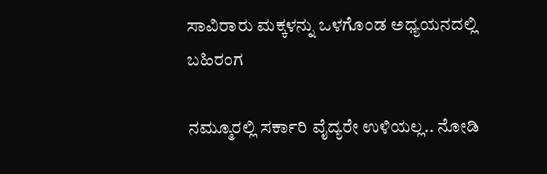ಸಾವಿರಾರು ಮಕ್ಕಳನ್ನು ಒಳಗೊಂಡ ಅಧ್ಯಯನದಲ್ಲಿ ಬಹಿರಂಗ

ನಮ್ಮೂರಲ್ಲಿ ಸರ್ಕಾರಿ ವೈದ್ಯರೇ ಉಳಿಯಲ್ಲ.. ನೋಡಿ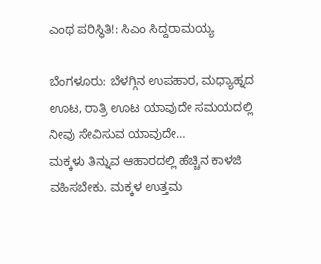ಎಂಥ ಪರಿಸ್ಥಿತಿ!: ಸಿಎಂ ಸಿದ್ದರಾಮಯ್ಯ

ಬೆಂಗಳೂರು: ಬೆಳಗ್ಗಿನ ಉಪಹಾರ, ಮಧ್ಯಾಹ್ನದ ಊಟ, ರಾತ್ರಿ ಊಟ ಯಾವುದೇ ಸಮಯದಲ್ಲಿ ನೀವು ಸೇವಿಸುವ ಯಾವುದೇ…
ಮಕ್ಕಳು ತಿನ್ನುವ ಆಹಾರದಲ್ಲಿ ಹೆಚ್ಚಿನ ಕಾಳಜಿ ವಹಿಸಬೇಕು. ಮಕ್ಕಳ ಉತ್ತಮ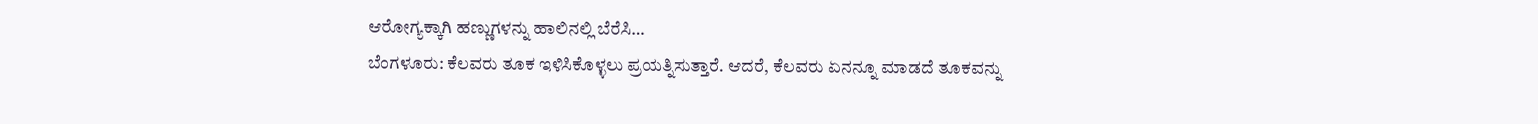ಆರೋಗ್ಯಕ್ಕಾಗಿ ಹಣ್ಣುಗಳನ್ನು ಹಾಲಿನಲ್ಲಿ ಬೆರೆಸಿ…
ಬೆಂಗಳೂರು: ಕೆಲವರು ತೂಕ ಇಳಿಸಿಕೊಳ್ಳಲು ಪ್ರಯತ್ನಿಸುತ್ತಾರೆ. ಆದರೆ, ಕೆಲವರು ಏನನ್ನೂ ಮಾಡದೆ ತೂಕವನ್ನು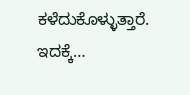ಕಳೆದುಕೊಳ್ಳುತ್ತಾರೆ. ಇದಕ್ಕೆ…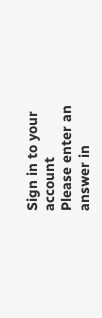Sign in to your account
Please enter an answer in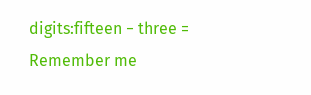digits:fifteen − three =
Remember me